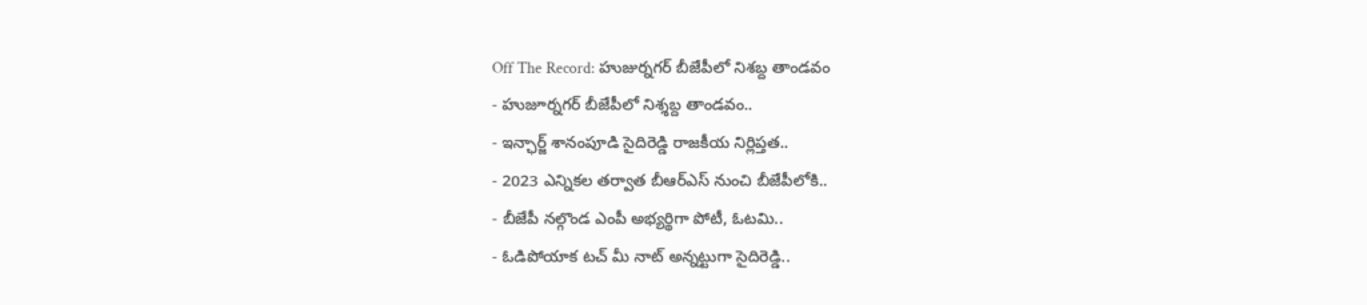Off The Record: హుజుర్నగర్ బీజేపీలో నిశబ్ద తాండవం
- హుజూర్నగర్ బీజేపీలో నిశ్శబ్ద తాండవం..
- ఇన్ఛార్జ్ శానంపూడి సైదిరెడ్డి రాజకీయ నిర్లిప్తత..
- 2023 ఎన్నికల తర్వాత బీఆర్ఎస్ నుంచి బీజేపీలోకి..
- బీజేపీ నల్గొండ ఎంపీ అభ్యర్థిగా పోటీ, ఓటమి..
- ఓడిపోయాక టచ్ మీ నాట్ అన్నట్టుగా సైదిరెడ్డి..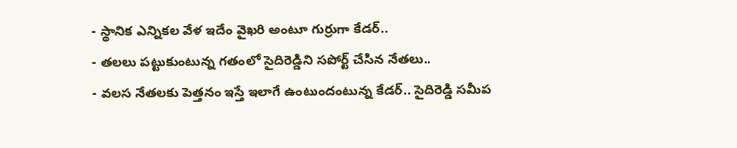- స్థానిక ఎన్నికల వేళ ఇదేం వైఖరి అంటూ గుర్రుగా కేడర్..
- తలలు పట్టుకుంటున్న గతంలో సైదిరెడ్డిని సపోర్ట్ చేసిన నేతలు..
- వలస నేతలకు పెత్తనం ఇస్తే ఇలాగే ఉంటుందంటున్న కేడర్.. సైదిరెడ్డి సమీప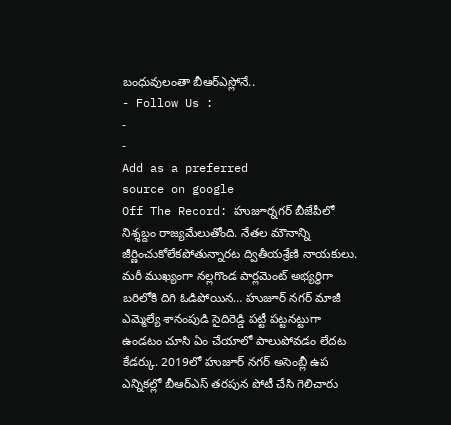బంధువులంతా బీఆర్ఎస్లోనే..
- Follow Us :
-
-
Add as a preferred
source on google
Off The Record: హుజూర్నగర్ బీజేపీలో నిశ్శబ్దం రాజ్యమేలుతోంది. నేతల మౌనాన్ని జీర్ణించుకోలేకపోతున్నారట ద్వితీయశ్రేణి నాయకులు. మరీ ముఖ్యంగా నల్లగొండ పార్లమెంట్ అభ్యర్ధిగా బరిలోకి దిగి ఓడిపోయిన… హుజూర్ నగర్ మాజీ ఎమ్మెల్యే శానంపుడి సైదిరెడ్డి పట్టీ పట్టనట్టుగా ఉండటం చూసి ఏం చేయాలో పాలుపోవడం లేదట కేడర్కు. 2019లో హుజూర్ నగర్ అసెంబ్లీ ఉప ఎన్నికల్లో బీఆర్ఎస్ తరపున పోటీ చేసి గెలిచారు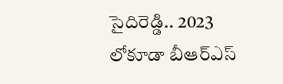సైదిరెడ్డి.. 2023 లోకూడా బీఆర్ఎస్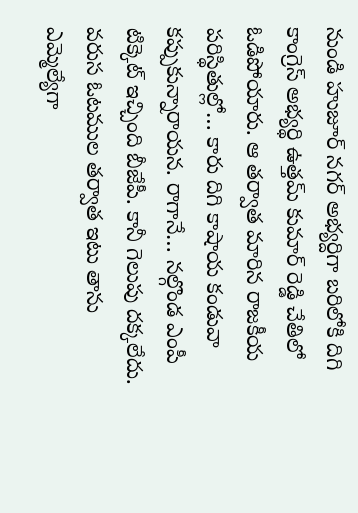నుండి హుజూర్ నగర్ అభ్యర్దిగా బరిలోకి దిగి కాంగ్రెస్ అభ్యర్థి ఉత్తమ్ కుమార్ రెడ్డి చేతిలో ఓడిపోయారు. ఆ తర్వాత మారిన రాజకీయ పరిస్థితుల్లో… కారు దిగి కాషాయ కండువా కప్పుకున్నారాయన. రాగానే… నల్గొండ ఎంపీ టిక్కెట్ ఇచ్చింది బీజేపీ. కానీ గెలుపు దక్కలేదు. వరుస ఓటముల తర్వాత ఇటు తాను ఎమ్మెల్యేగా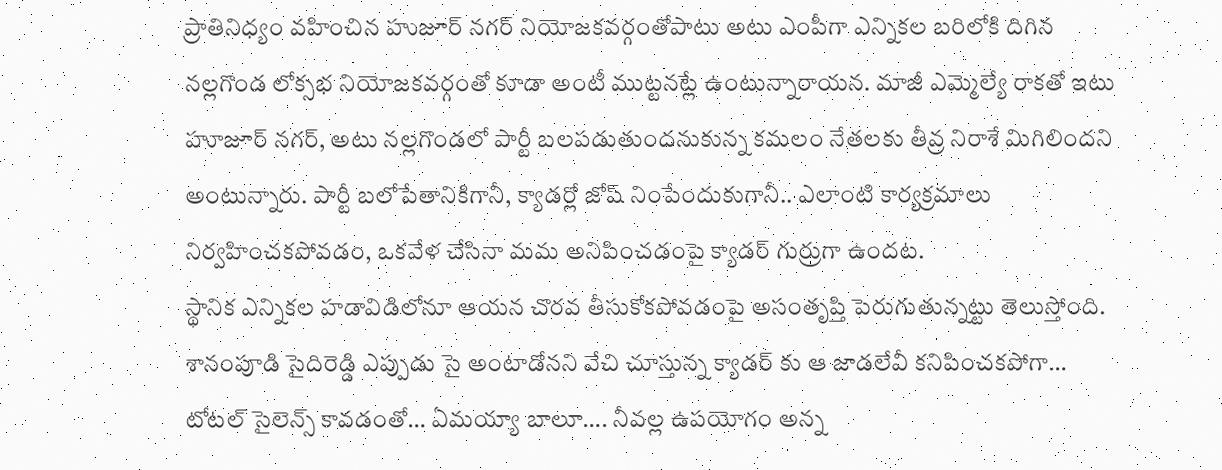ప్రాతినిధ్యం వహించిన హుజూర్ నగర్ నియోజకవర్గంతోపాటు అటు ఎంపీగా ఎన్నికల బరిలోకి దిగిన నల్లగొండ లోక్సభ నియోజకవర్గంతో కూడా అంటీ ముట్టనట్లే ఉంటున్నారాయన. మాజీ ఎమ్మెల్యే రాకతో ఇటు హూజూర్ నగర్, అటు నల్లగొండలో పార్టీ బలపడుతుందనుకున్న కమలం నేతలకు తీవ్ర నిరాశే మిగిలిందని అంటున్నారు. పార్టీ బలోపేతానికిగానీ, క్యాడర్లో జోష్ నింపేందుకుగానీ.. ఎలాంటి కార్యక్రమాలు నిర్వహించకపోవడం, ఒకవేళ చేసినా మమ అనిపించడంపై క్యాడర్ గుర్రుగా ఉందట.
స్థానిక ఎన్నికల హడావిడిలోనూ ఆయన చొరవ తీసుకోకపోవడంపై అసంతృప్తి పెరుగుతున్నట్టు తెలుస్తోంది. శానంపూడి సైదిరెడ్డి ఎప్పుడు సై అంటాడోనని వేచి చూస్తున్న క్యాడర్ కు ఆ జాడలేవీ కనిపించకపోగా… టోటల్ సైలెన్స్ కావడంతో… ఏమయ్యా బాలూ…. నీవల్ల ఉపయోగం అన్న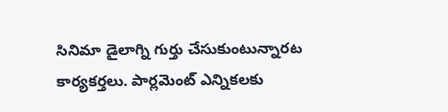సినిమా డైలాగ్ని గుర్తు చేసుకుంటున్నారట కార్యకర్తలు. పార్లమెంట్ ఎన్నికలకు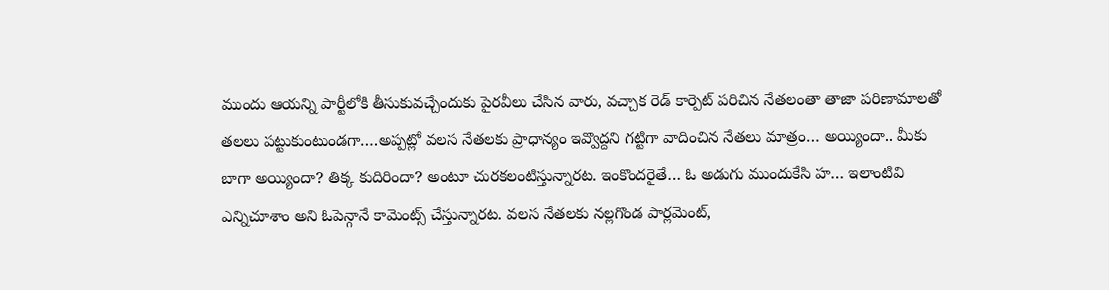ముందు ఆయన్ని పార్టీలోకి తీసుకువచ్చేందుకు పైరవీలు చేసిన వారు, వచ్చాక రెడ్ కార్పెట్ పరిచిన నేతలంతా తాజా పరిణామాలతో తలలు పట్టుకుంటుండగా….అప్పట్లో వలస నేతలకు ప్రాధాన్యం ఇవ్వొద్దని గట్టిగా వాదించిన నేతలు మాత్రం… అయ్యిందా.. మీకు బాగా అయ్యిందా? తిక్క కుదిరిందా? అంటూ చురకలంటిస్తున్నారట. ఇంకొందరైతే… ఓ అడుగు ముందుకేసి హ… ఇలాంటివి ఎన్నిచూశాం అని ఓపెన్గానే కామెంట్స్ చేస్తున్నారట. వలస నేతలకు నల్లగొండ పార్లమెంట్,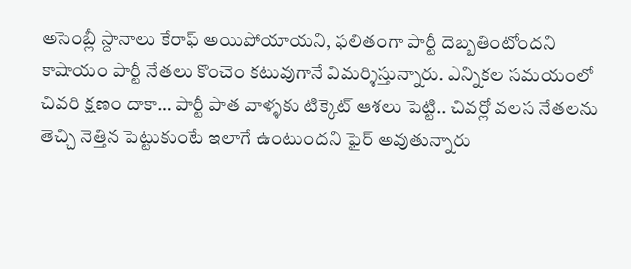అసెంబ్లీ స్దానాలు కేరాఫ్ అయిపోయాయని, ఫలితంగా పార్టీ దెబ్బతింటోందని కాషాయం పార్టీ నేతలు కొంచెం కటువుగానే విమర్శిస్తున్నారు. ఎన్నికల సమయంలో చివరి క్షణం దాకా… పార్టీ పాత వాళ్ళకు టిక్కెట్ ఆశలు పెట్టి.. చివర్లో వలస నేతలను తెచ్చి నెత్తిన పెట్టుకుంటే ఇలాగే ఉంటుందని ఫైర్ అవుతున్నారు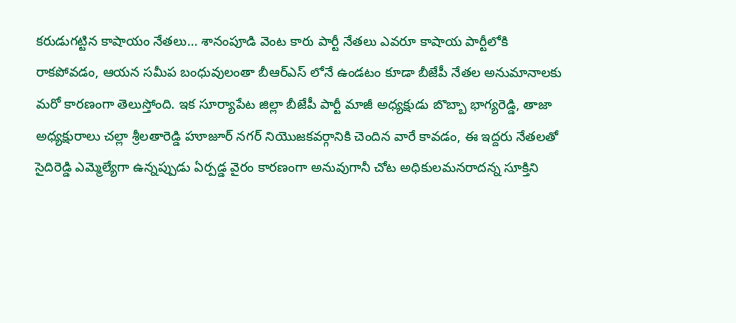కరుడుగట్టిన కాషాయం నేతలు… శానంపూడి వెంట కారు పార్టీ నేతలు ఎవరూ కాషాయ పార్టీలోకి రాకపోవడం, ఆయన సమీప బంధువులంతా బీఆర్ఎస్ లోనే ఉండటం కూడా బీజేపీ నేతల అనుమానాలకు మరో కారణంగా తెలుస్తోంది. ఇక సూర్యాపేట జిల్లా బీజేపీ పార్టీ మాజీ అధ్యక్షుడు బొబ్బా భాగ్యరెడ్డి, తాజా అధ్యక్షురాలు చల్లా శ్రీలతారెడ్డి హూజూర్ నగర్ నియొజకవర్గానికి చెందిన వారే కావడం, ఈ ఇద్దరు నేతలతో సైదిరెడ్డి ఎమ్మెల్యేగా ఉన్నప్పుడు ఏర్పడ్డ వైరం కారణంగా అనువుగానీ చోట అధికులమనరాదన్న సూక్తిని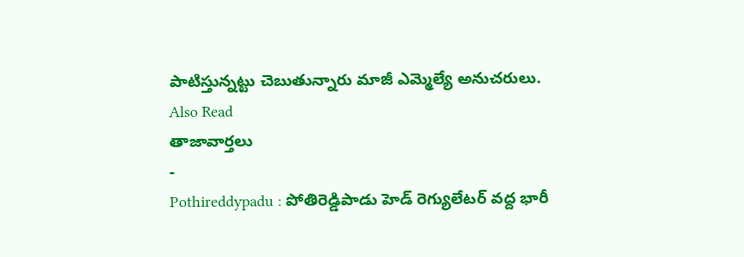పాటిస్తున్నట్టు చెబుతున్నారు మాజీ ఎమ్మెల్యే అనుచరులు.
Also Read
తాజావార్తలు
-
Pothireddypadu : పోతిరెడ్డిపాడు హెడ్ రెగ్యులేటర్ వద్ద భారీ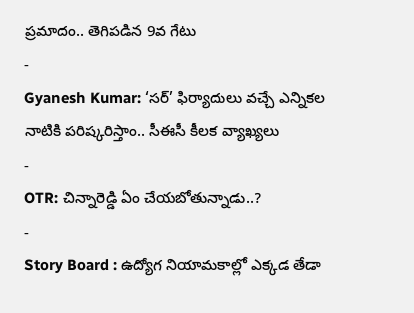ప్రమాదం.. తెగిపడిన 9వ గేటు
-
Gyanesh Kumar: ‘సర్’ ఫిర్యాదులు వచ్చే ఎన్నికల నాటికి పరిష్కరిస్తాం.. సీఈసీ కీలక వ్యాఖ్యలు
-
OTR: చిన్నారెడ్డి ఏం చేయబోతున్నాడు..?
-
Story Board : ఉద్యోగ నియామకాల్లో ఎక్కడ తేడా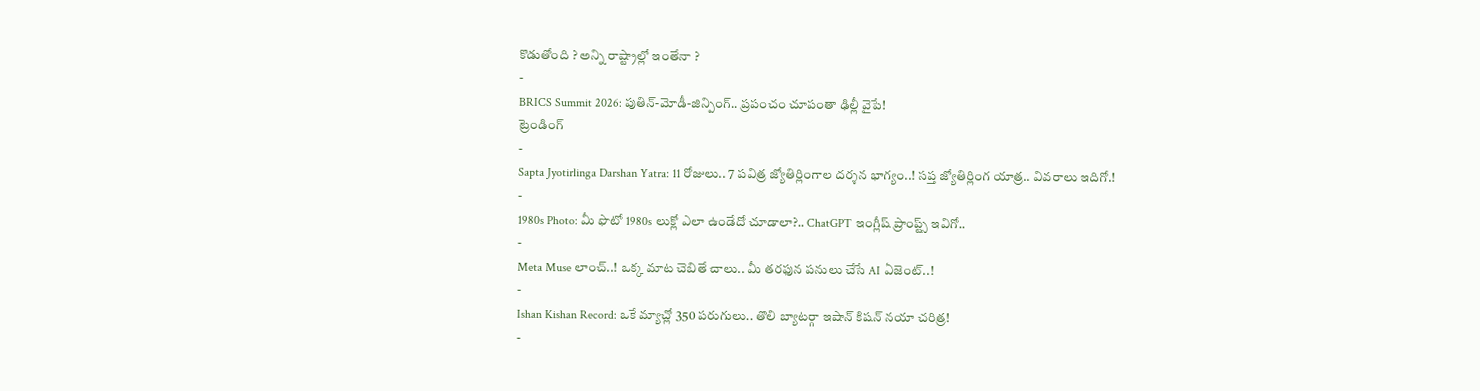కొడుతోంది ? అన్ని రాష్ట్రాల్లో ఇంతేనా ?
-
BRICS Summit 2026: పుతిన్-మోడీ-జిన్పింగ్.. ప్రపంచం చూపంతా ఢిల్లీ వైపే!
ట్రెండింగ్
-
Sapta Jyotirlinga Darshan Yatra: 11 రోజులు.. 7 పవిత్ర జ్యోతిర్లింగాల దర్శన భాగ్యం..! సప్త జ్యోతిర్లింగ యాత్ర.. వివరాలు ఇదిగో.!
-
1980s Photo: మీ ఫొటో 1980s లుక్లో ఎలా ఉండేదో చూడాలా?.. ChatGPT ఇంగ్లీష్ ప్రాంప్ట్స్ ఇవిగో..
-
Meta Muse లాంచ్..! ఒక్క మాట చెబితే చాలు.. మీ తరఫున పనులు చేసే AI ఏజెంట్..!
-
Ishan Kishan Record: ఒకే మ్యాచ్లో 350 పరుగులు.. తొలి బ్యాటర్గా ఇషాన్ కిషన్ నయా చరిత్ర!
-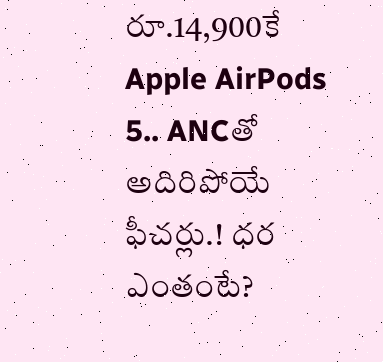రూ.14,900కే Apple AirPods 5.. ANCతో అదిరిపోయే ఫీచర్లు.! ధర ఎంతంటే?